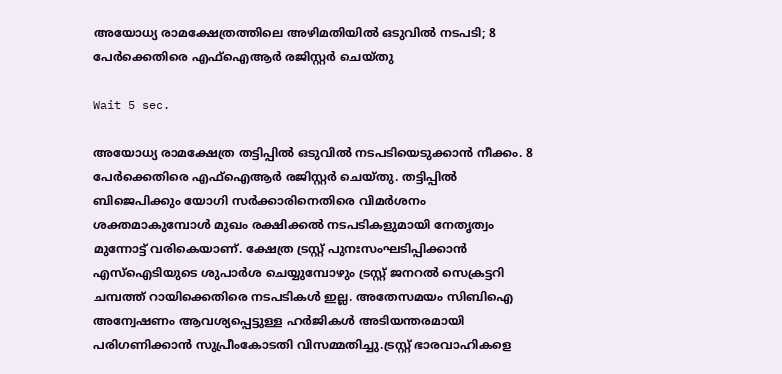അയോധ്യ രാമക്ഷേത്രത്തിലെ അഴിമതിയിൽ ഒടുവിൽ നടപടി; 8 പേർക്കെതിരെ എഫ്ഐആർ രജിസ്റ്റർ ചെയ്തു

Wait 5 sec.

അയോധ്യ രാമക്ഷേത്ര തട്ടിപ്പിൽ ഒടുവിൽ നടപടിയെടുക്കാൻ നീക്കം. 8 പേർക്കെതിരെ എഫ്ഐആർ രജിസ്റ്റർ ചെയ്തു. തട്ടിപ്പിൽ ബിജെപിക്കും യോഗി സർക്കാരിനെതിരെ വിമർശനം ശക്തമാകുമ്പോൾ മുഖം രക്ഷിക്കൽ നടപടികളുമായി നേതൃത്വം മുന്നോട്ട് വരികെയാണ്. ക്ഷേത്ര ട്രസ്റ്റ് പുനഃസംഘടിപ്പിക്കാൻ എസ്ഐടിയുടെ ശുപാർശ ചെയ്യുമ്പോഴും ട്രസ്റ്റ് ജനറൽ സെക്രട്ടറി ചമ്പത്ത് റായിക്കെതിരെ നടപടികൾ ഇല്ല. അതേസമയം സിബിഐ അന്വേഷണം ആവശ്യപ്പെട്ടുള്ള ഹർജികൾ അടിയന്തരമായി പരിഗണിക്കാൻ സുപ്രീംകോടതി വിസമ്മതിച്ചു.ട്രസ്റ്റ് ഭാരവാഹികളെ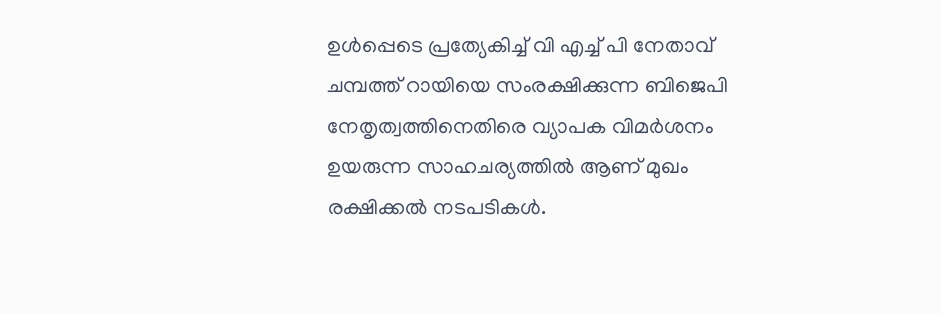ഉൾപ്പെടെ പ്രത്യേകിച്ച് വി എച്ച് പി നേതാവ് ചമ്പത്ത് റായിയെ സംരക്ഷിക്കുന്ന ബിജെപി നേതൃത്വത്തിനെതിരെ വ്യാപക വിമർശനം ഉയരുന്ന സാഹചര്യത്തിൽ ആണ് മുഖം രക്ഷിക്കൽ നടപടികൾ.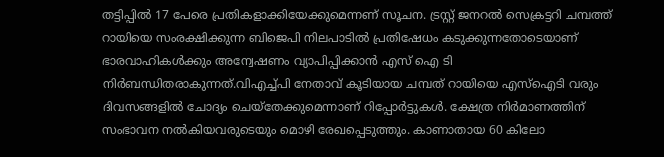തട്ടിപ്പിൽ 17 പേരെ പ്രതികളാക്കിയേക്കുമെന്നണ് സൂചന. ട്രസ്റ്റ് ജനറൽ സെക്രട്ടറി ചമ്പത്ത് റായിയെ സംരക്ഷിക്കുന്ന ബിജെപി നിലപാടിൽ പ്രതിഷേധം കടുക്കുന്നതോടെയാണ് ഭാരവാഹികൾക്കും അന്വേഷണം വ്യാപിപ്പിക്കാൻ എസ് ഐ ടി നിർബന്ധിതരാകുന്നത്.വിഎച്ച്പി നേതാവ് കൂടിയായ ചമ്പത് റായിയെ എസ്ഐടി വരും ദിവസങ്ങളിൽ ചോദ്യം ചെയ്‌തേക്കുമെന്നാണ് റിപ്പോർട്ടുകൾ. ക്ഷേത്ര നിർമാണത്തിന് സംഭാവന നൽകിയവരുടെയും മൊഴി രേഖപ്പെടുത്തും. കാണാതായ 60 കിലോ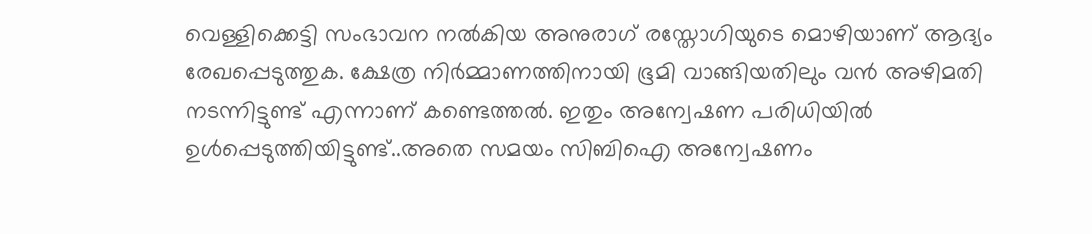വെള്ളിക്കെട്ടി സംഭാവന നൽകിയ അനുരാഗ് രസ്തോഗിയുടെ മൊഴിയാണ് ആദ്യം രേഖപ്പെടുത്തുക. ക്ഷേത്ര നിർമ്മാണത്തിനായി ഭൂമി വാങ്ങിയതിലും വൻ അഴിമതി നടന്നിട്ടുണ്ട് എന്നാണ് കണ്ടെത്തൽ. ഇതും അന്വേഷണ പരിധിയിൽ ഉൾപ്പെടുത്തിയിട്ടുണ്ട്..അതെ സമയം സിബിഐ അന്വേഷണം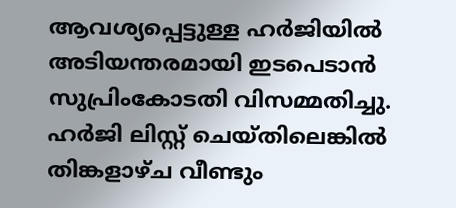ആവശ്യപ്പെട്ടുള്ള ഹർജിയിൽ അടിയന്തരമായി ഇടപെടാൻ സുപ്രിംകോടതി വിസമ്മതിച്ചു. ഹർജി ലിസ്റ്റ് ചെയ്തിലെങ്കിൽ തിങ്കളാഴ്ച വീണ്ടും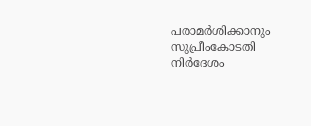പരാമർശിക്കാനും സുപ്രീംകോടതി നിർദേശം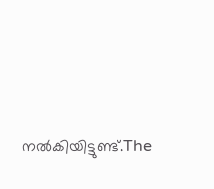നൽകിയിട്ടുണ്ട്.The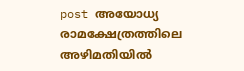post അയോധ്യ രാമക്ഷേത്രത്തിലെ അഴിമതിയിൽ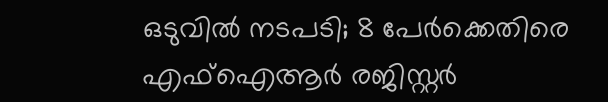ഒടുവിൽ നടപടി; 8 പേർക്കെതിരെ എഫ്ഐആർ രജിസ്റ്റർ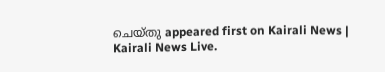ചെയ്തു appeared first on Kairali News | Kairali News Live.